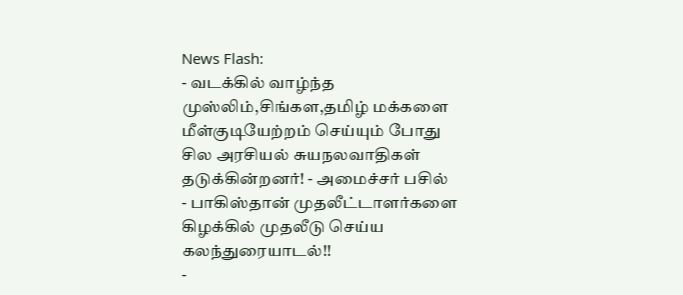News Flash:
- வடக்கில் வாழ்ந்த முஸ்லிம்,சிங்கள,தமிழ் மக்களை மீள்குடியேற்றம் செய்யும் போது சில அரசியல் சுயநலவாதிகள் தடுக்கின்றனர்! - அமைச்சர் பசில்
- பாகிஸ்தான் முதலீட்டாளர்களை கிழக்கில் முதலீடு செய்ய கலந்துரையாடல்!!
-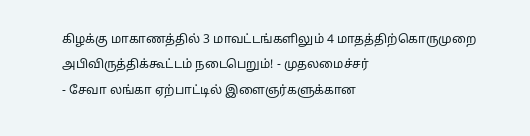கிழக்கு மாகாணத்தில் 3 மாவட்டங்களிலும் 4 மாதத்திற்கொருமுறை அபிவிருத்திக்கூட்டம் நடைபெறும்! - முதலமைச்சர்
- சேவா லங்கா ஏற்பாட்டில் இளைஞர்களுக்கான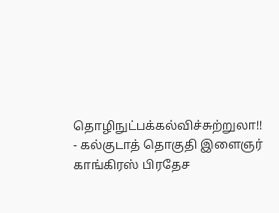தொழிநுட்பக்கல்விச்சுற்றுலா!!
- கல்குடாத் தொகுதி இளைஞர் காங்கிரஸ் பிரதேச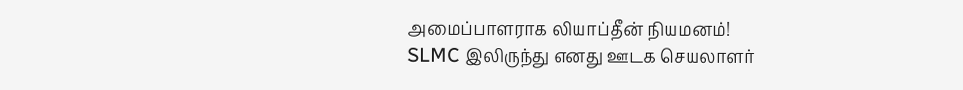அமைப்பாளராக லியாப்தீன் நியமனம்!
SLMC இலிருந்து எனது ஊடக செயலாளர்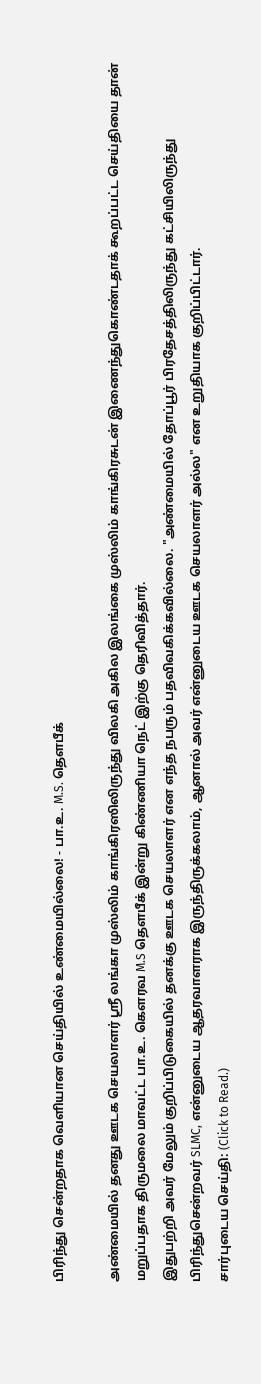பிரிந்து சென்றதாக வெளியான செய்தியில் உண்மையில்லை! - பா.உ. M.S. தௌபீக்

அண்மையில் தனது ஊடக செயலாளர் ஸ்ரீ லங்கா முஸ்லிம் காங்கிரஸிலிருந்து விலகி அகில இலங்கை முஸ்லிம் காங்கிரசுடன் இணைந்துகொண்டதாக் கூறப்பட்ட செய்தியை தான் மறுப்பதாக திருமலை மாவட்ட பா.உ. கௌரவ M.S தௌபீக் இன்று கிண்ணியா நெட் இற்கு தெரிவித்தார்.
இதுபற்றி அவர் மேலும் குறிப்பிடுகையில் தனக்கு ஊடக செயலாளர் என எந்த நபரும் பதவிவகிக்கவில்லை. "அண்மையில் தோப்பூர் பிரதேசத்திலிருந்து கட்சியிலிருந்து பிரிந்துசென்றவர் SLMC, என்னுடைய ஆதரவாளராக இருந்திருக்கலாம், ஆனால் அவர் என்னுடைய ஊடக செயலாளர் அல்ல" என உறுதியாக குறிப்பிட்டார்.
சார்புடைய செய்தி: (Click to Read.)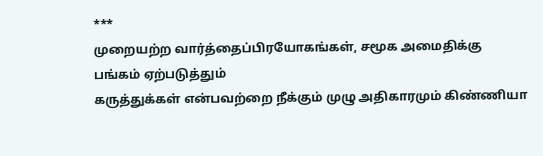***
முறையற்ற வார்த்தைப்பிரயோகங்கள், சமூக அமைதிக்கு பங்கம் ஏற்படுத்தும்
கருத்துக்கள் என்பவற்றை நீக்கும் முழு அதிகாரமும் கிண்ணியா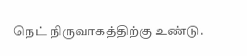நெட் நிருவாகத்திற்கு உண்டு.